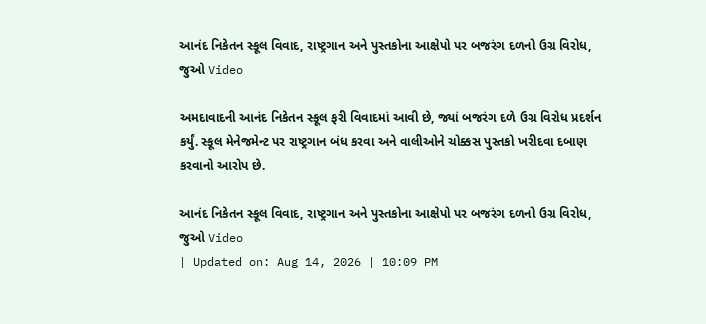આનંદ નિકેતન સ્કૂલ વિવાદ, રાષ્ટ્રગાન અને પુસ્તકોના આક્ષેપો પર બજરંગ દળનો ઉગ્ર વિરોધ, જુઓ Video

અમદાવાદની આનંદ નિકેતન સ્કૂલ ફરી વિવાદમાં આવી છે, જ્યાં બજરંગ દળે ઉગ્ર વિરોધ પ્રદર્શન કર્યું. સ્કૂલ મેનેજમેન્ટ પર રાષ્ટ્રગાન બંધ કરવા અને વાલીઓને ચોક્કસ પુસ્તકો ખરીદવા દબાણ કરવાનો આરોપ છે.

આનંદ નિકેતન સ્કૂલ વિવાદ, રાષ્ટ્રગાન અને પુસ્તકોના આક્ષેપો પર બજરંગ દળનો ઉગ્ર વિરોધ, જુઓ Video
| Updated on: Aug 14, 2026 | 10:09 PM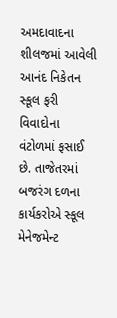અમદાવાદના શીલજમાં આવેલી આનંદ નિકેતન સ્કૂલ ફરી વિવાદોના વંટોળમાં ફસાઈ છે. તાજેતરમાં બજરંગ દળના કાર્યકરોએ સ્કૂલ મેનેજમેન્ટ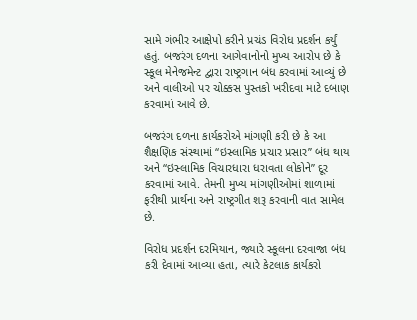સામે ગંભીર આક્ષેપો કરીને પ્રચંડ વિરોધ પ્રદર્શન કર્યું હતું. બજરંગ દળના આગેવાનોનો મુખ્ય આરોપ છે કે સ્કૂલ મેનેજમેન્ટ દ્વારા રાષ્ટ્રગાન બંધ કરવામાં આવ્યું છે અને વાલીઓ પર ચોક્કસ પુસ્તકો ખરીદવા માટે દબાણ કરવામાં આવે છે.

બજરંગ દળના કાર્યકરોએ માંગણી કરી છે કે આ શૈક્ષણિક સંસ્થામાં “ઇસ્લામિક પ્રચાર પ્રસાર” બંધ થાય અને “ઇસ્લામિક વિચારધારા ધરાવતા લોકોને” દૂર કરવામાં આવે. તેમની મુખ્ય માંગણીઓમાં શાળામાં ફરીથી પ્રાર્થના અને રાષ્ટ્રગીત શરૂ કરવાની વાત સામેલ છે.

વિરોધ પ્રદર્શન દરમિયાન, જ્યારે સ્કૂલના દરવાજા બંધ કરી દેવામાં આવ્યા હતા, ત્યારે કેટલાક કાર્યકરો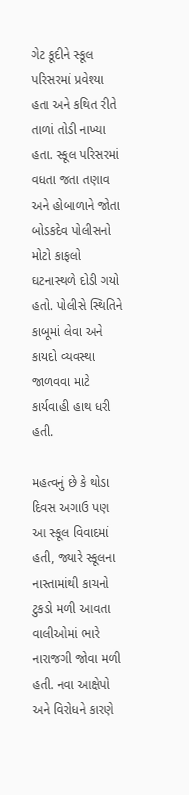ગેટ કૂદીને સ્કૂલ પરિસરમાં પ્રવેશ્યા હતા અને કથિત રીતે તાળાં તોડી નાખ્યા હતા. સ્કૂલ પરિસરમાં વધતા જતા તણાવ અને હોબાળાને જોતા બોડકદેવ પોલીસનો મોટો કાફલો ઘટનાસ્થળે દોડી ગયો હતો. પોલીસે સ્થિતિને કાબૂમાં લેવા અને કાયદો વ્યવસ્થા જાળવવા માટે કાર્યવાહી હાથ ધરી હતી.

મહત્વનું છે કે થોડા દિવસ અગાઉ પણ આ સ્કૂલ વિવાદમાં હતી, જ્યારે સ્કૂલના નાસ્તામાંથી કાચનો ટુકડો મળી આવતા વાલીઓમાં ભારે નારાજગી જોવા મળી હતી. નવા આક્ષેપો અને વિરોધને કારણે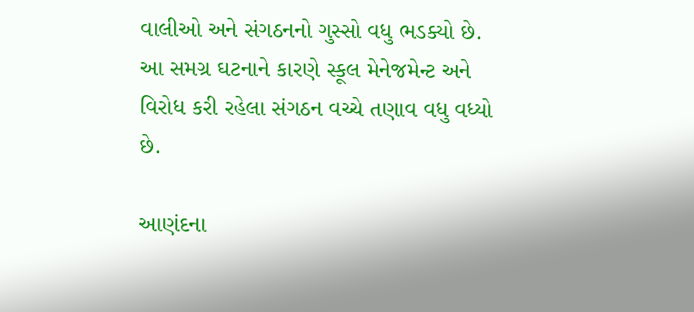વાલીઓ અને સંગઠનનો ગુસ્સો વધુ ભડક્યો છે. આ સમગ્ર ઘટનાને કારણે સ્કૂલ મેનેજમેન્ટ અને વિરોધ કરી રહેલા સંગઠન વચ્ચે તણાવ વધુ વધ્યો છે.

આણંદના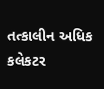તત્કાલીન અધિક કલેકટર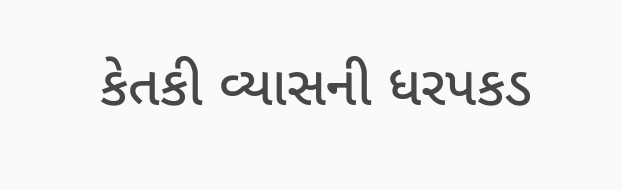કેતકી વ્યાસની ધરપકડ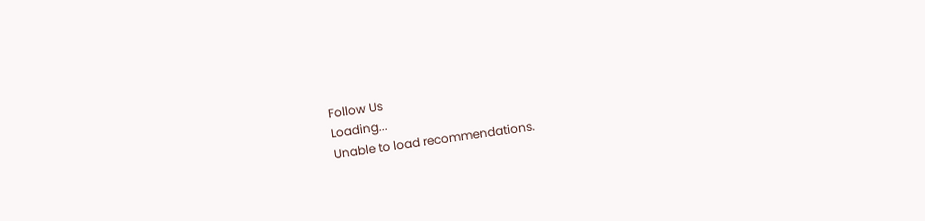Follow Us
Loading...
Unable to load recommendations.